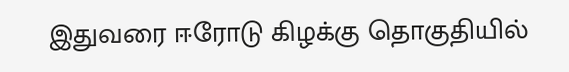இதுவரை ஈரோடு கிழக்கு தொகுதியில்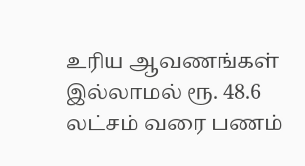உரிய ஆவணங்கள் இல்லாமல் ரூ. 48.6 லட்சம் வரை பணம்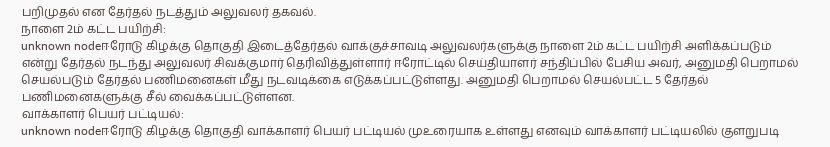பறிமுதல் என தேர்தல் நடத்தும் அலுவலர் தகவல்.
நாளை 2ம் கட்ட பயிற்சி:
unknown nodeஈரோடு கிழக்கு தொகுதி இடைத்தேர்தல் வாக்குச்சாவடி அலுவலர்களுக்கு நாளை 2ம் கட்ட பயிற்சி அளிக்கப்படும் என்று தேர்தல் நடந்து அலுவலர் சிவக்குமார் தெரிவித்துள்ளார் ஈரோட்டில் செய்தியாளர் சந்திப்பில் பேசிய அவர், அனுமதி பெறாமல் செயல்படும் தேர்தல் பணிமனைகள் மீது நடவடிக்கை எடுக்கப்பட்டுள்ளது. அனுமதி பெறாமல் செயல்பட்ட 5 தேர்தல் பணிமனைகளுக்கு சீல் வைக்கப்பட்டுள்ளன.
வாக்காளர் பெயர் பட்டியல்:
unknown nodeஈரோடு கிழக்கு தொகுதி வாக்காளர் பெயர் பட்டியல் முஉரையாக உள்ளது எனவும் வாக்காளர் பட்டியலில் குளறுபடி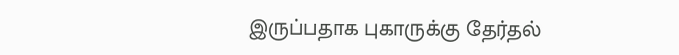இருப்பதாக புகாருக்கு தேர்தல்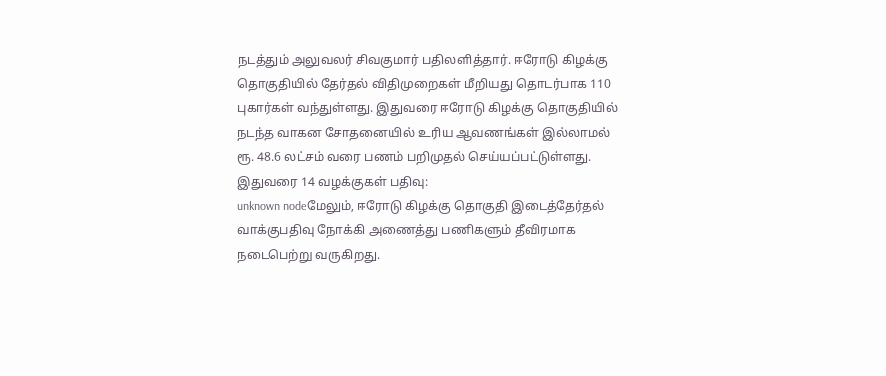நடத்தும் அலுவலர் சிவகுமார் பதிலளித்தார். ஈரோடு கிழக்கு தொகுதியில் தேர்தல் விதிமுறைகள் மீறியது தொடர்பாக 110 புகார்கள் வந்துள்ளது. இதுவரை ஈரோடு கிழக்கு தொகுதியில் நடந்த வாகன சோதனையில் உரிய ஆவணங்கள் இல்லாமல் ரூ. 48.6 லட்சம் வரை பணம் பறிமுதல் செய்யப்பட்டுள்ளது.
இதுவரை 14 வழக்குகள் பதிவு:
unknown nodeமேலும், ஈரோடு கிழக்கு தொகுதி இடைத்தேர்தல் வாக்குபதிவு நோக்கி அணைத்து பணிகளும் தீவிரமாக நடைபெற்று வருகிறது.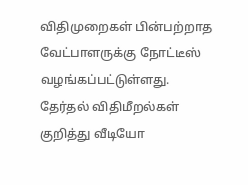விதிமுறைகள் பின்பற்றாத வேட்பாளருக்கு நோட்டீஸ் வழங்கப்பட்டுள்ளது. தேர்தல் விதிமீறல்கள் குறித்து வீடியோ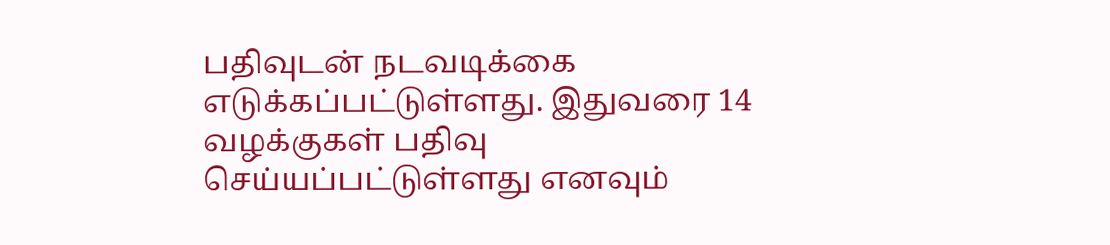பதிவுடன் நடவடிக்கை எடுக்கப்பட்டுள்ளது. இதுவரை 14 வழக்குகள் பதிவு செய்யப்பட்டுள்ளது எனவும்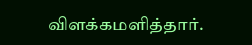விளக்கமளித்தார்.